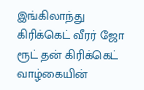இங்கிலாந்து கிரிக்கெட் வீரர் ஜோ ரூட் தன் கிரிக்கெட் வாழ்கையின்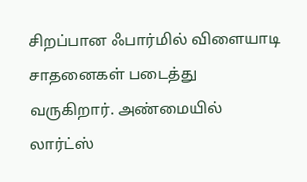சிறப்பான ஃபார்மில் விளையாடி சாதனைகள் படைத்து வருகிறார். அண்மையில் லார்ட்ஸ்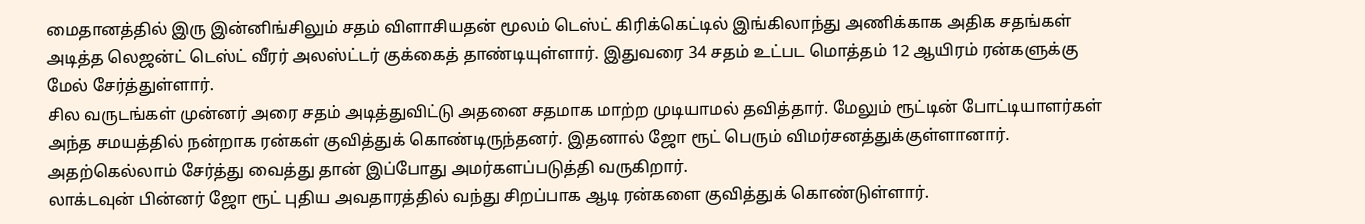மைதானத்தில் இரு இன்னிங்சிலும் சதம் விளாசியதன் மூலம் டெஸ்ட் கிரிக்கெட்டில் இங்கிலாந்து அணிக்காக அதிக சதங்கள் அடித்த லெஜன்ட் டெஸ்ட் வீரர் அலஸ்ட்டர் குக்கைத் தாண்டியுள்ளார். இதுவரை 34 சதம் உட்பட மொத்தம் 12 ஆயிரம் ரன்களுக்கு மேல் சேர்த்துள்ளார்.
சில வருடங்கள் முன்னர் அரை சதம் அடித்துவிட்டு அதனை சதமாக மாற்ற முடியாமல் தவித்தார். மேலும் ரூட்டின் போட்டியாளர்கள் அந்த சமயத்தில் நன்றாக ரன்கள் குவித்துக் கொண்டிருந்தனர். இதனால் ஜோ ரூட் பெரும் விமர்சனத்துக்குள்ளானார். அதற்கெல்லாம் சேர்த்து வைத்து தான் இப்போது அமர்களப்படுத்தி வருகிறார்.
லாக்டவுன் பின்னர் ஜோ ரூட் புதிய அவதாரத்தில் வந்து சிறப்பாக ஆடி ரன்களை குவித்துக் கொண்டுள்ளார்.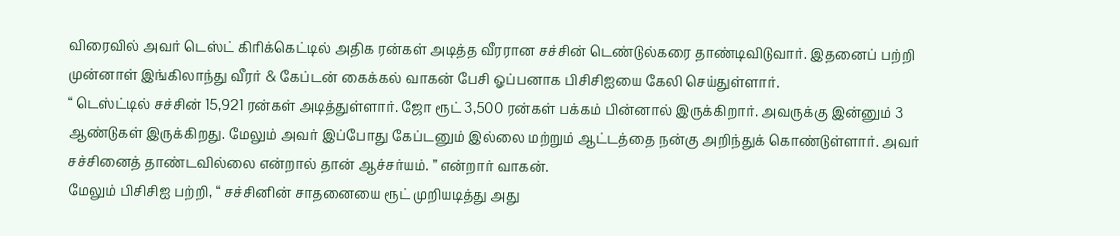விரைவில் அவர் டெஸ்ட் கிரிக்கெட்டில் அதிக ரன்கள் அடித்த வீரரான சச்சின் டெண்டுல்கரை தாண்டிவிடுவார். இதனைப் பற்றி முன்னாள் இங்கிலாந்து வீரர் & கேப்டன் கைக்கல் வாகன் பேசி ஓப்பனாக பிசிசிஐயை கேலி செய்துள்ளார்.
“ டெஸ்ட்டில் சச்சின் 15,921 ரன்கள் அடித்துள்ளார். ஜோ ரூட் 3,500 ரன்கள் பக்கம் பின்னால் இருக்கிறார். அவருக்கு இன்னும் 3 ஆண்டுகள் இருக்கிறது. மேலும் அவர் இப்போது கேப்டனும் இல்லை மற்றும் ஆட்டத்தை நன்கு அறிந்துக் கொண்டுள்ளார். அவர் சச்சினைத் தாண்டவில்லை என்றால் தான் ஆச்சர்யம். ” என்றார் வாகன்.
மேலும் பிசிசிஐ பற்றி, “ சச்சினின் சாதனையை ரூட் முறியடித்து அது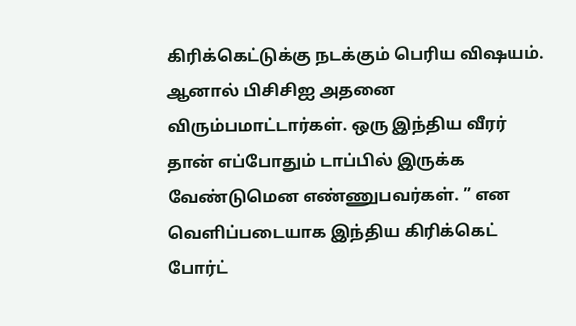கிரிக்கெட்டுக்கு நடக்கும் பெரிய விஷயம். ஆனால் பிசிசிஐ அதனை விரும்பமாட்டார்கள். ஒரு இந்திய வீரர் தான் எப்போதும் டாப்பில் இருக்க வேண்டுமென எண்ணுபவர்கள். ” என வெளிப்படையாக இந்திய கிரிக்கெட் போர்ட்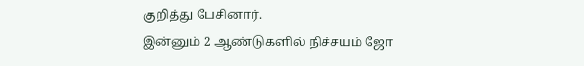குறித்து பேசினார்.
இன்னும் 2 ஆண்டுகளில் நிச்சயம் ஜோ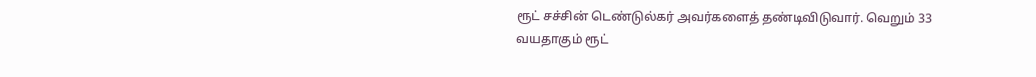ரூட் சச்சின் டெண்டுல்கர் அவர்களைத் தண்டிவிடுவார். வெறும் 33 வயதாகும் ரூட்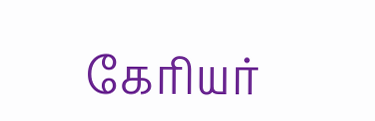கேரியர்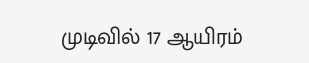முடிவில் 17 ஆயிரம்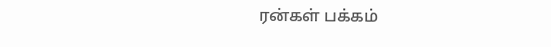ரன்கள் பக்கம்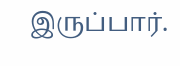இருப்பார்.